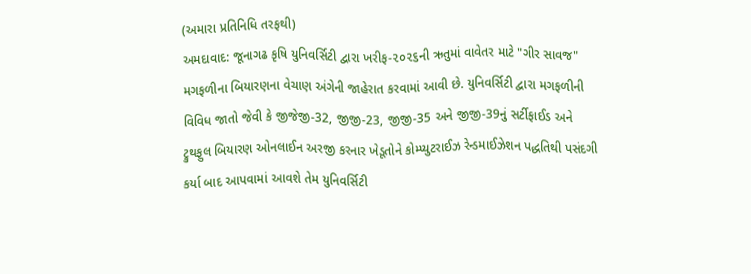(અમારા પ્રતિનિધિ તરફથી)
અમદાવાદ: જૂનાગઢ કૃષિ યુનિવર્સિટી દ્વારા ખરીફ-૨૦૨૬ની ઋતુમાં વાવેતર માટે "ગીર સાવજ" મગફળીના બિયારણના વેચાણ અંગેની જાહેરાત કરવામાં આવી છે. યુનિવર્સિટી દ્વારા મગફળીની વિવિધ જાતો જેવી કે જીજેજી-32, જીજી-23, જીજી-35 અને જીજી-39નું સર્ટીફાઈડ અને ટ્રુથફુલ બિયારણ ઓનલાઈન અરજી કરનાર ખેડૂતોને કોમ્પ્યુટરાઈઝ રેન્ડમાઈઝેશન પદ્ધતિથી પસંદગી કર્યા બાદ આપવામાં આવશે તેમ યુનિવર્સિટી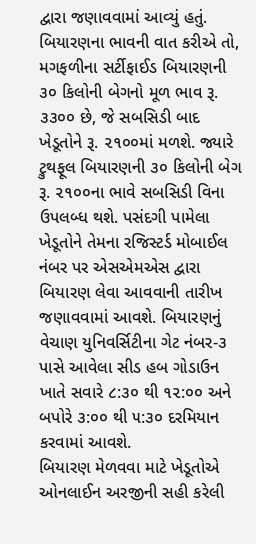દ્વારા જણાવવામાં આવ્યું હતું.
બિયારણના ભાવની વાત કરીએ તો, મગફળીના સર્ટીફાઈડ બિયારણની ૩૦ કિલોની બેગનો મૂળ ભાવ રૂ. ૩૩૦૦ છે, જે સબસિડી બાદ ખેડૂતોને રૂ. ૨૧૦૦માં મળશે. જ્યારે ટ્રુથફૂલ બિયારણની ૩૦ કિલોની બેગ રૂ. ૨૧૦૦ના ભાવે સબસિડી વિના ઉપલબ્ધ થશે. પસંદગી પામેલા ખેડૂતોને તેમના રજિસ્ટર્ડ મોબાઈલ નંબર પર એસએમએસ દ્વારા બિયારણ લેવા આવવાની તારીખ જણાવવામાં આવશે. બિયારણનું વેચાણ યુનિવર્સિટીના ગેટ નંબર-૩ પાસે આવેલા સીડ હબ ગોડાઉન ખાતે સવારે ૮:૩૦ થી ૧૨:૦૦ અને બપોરે ૩:૦૦ થી ૫:૩૦ દરમિયાન કરવામાં આવશે.
બિયારણ મેળવવા માટે ખેડૂતોએ ઓનલાઈન અરજીની સહી કરેલી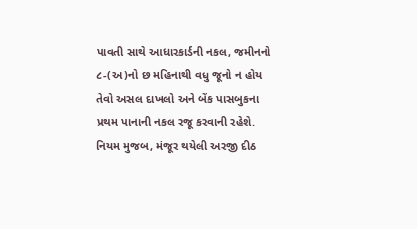પાવતી સાથે આધારકાર્ડની નકલ, જમીનનો ૮-(અ)નો છ મહિનાથી વધુ જૂનો ન હોય તેવો અસલ દાખલો અને બેંક પાસબુકના પ્રથમ પાનાની નકલ રજૂ કરવાની રહેશે. નિયમ મુજબ, મંજૂર થયેલી અરજી દીઠ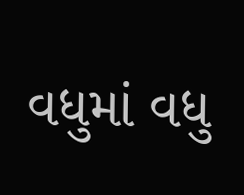વધુમાં વધુ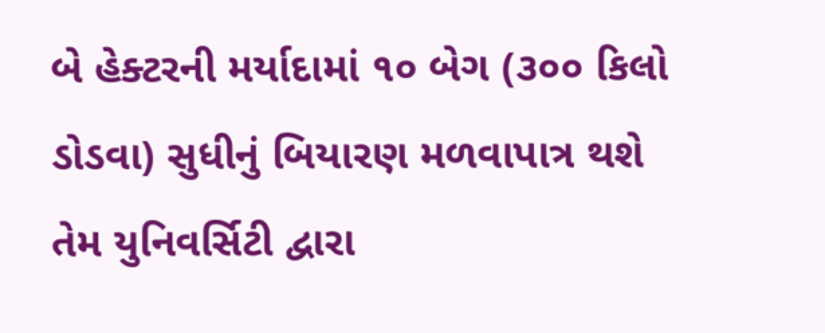બે હેક્ટરની મર્યાદામાં ૧૦ બેગ (૩૦૦ કિલો ડોડવા) સુધીનું બિયારણ મળવાપાત્ર થશે તેમ યુનિવર્સિટી દ્વારા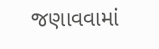જણાવવામાં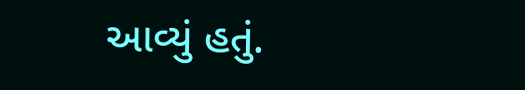આવ્યું હતું.